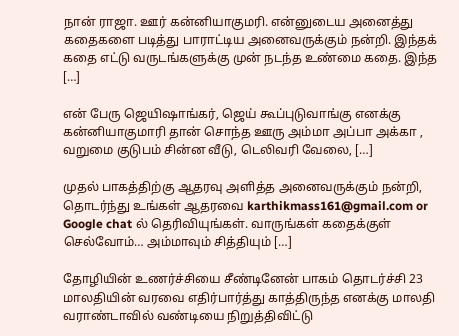நான் ராஜா. ஊர் கன்னியாகுமரி. என்னுடைய அனைத்து கதைகளை படித்து பாராட்டிய அனைவருக்கும் நன்றி. இந்தக் கதை எட்டு வருடங்களுக்கு முன் நடந்த உண்மை கதை. இந்த […]

என் பேரு ஜெயிஷாங்கர், ஜெய் கூப்புடுவாங்கு எனக்கு கன்னியாகுமாரி தான் சொந்த ஊரு அம்மா அப்பா அக்கா , வறுமை குடுபம் சின்ன வீடு, டெலிவரி வேலை, […]

முதல் பாகத்திற்கு ஆதரவு அளித்த அனைவருக்கும் நன்றி, தொடர்ந்து உங்கள் ஆதரவை karthikmass161@gmail.com or Google chat ல் தெரிவியுங்கள். வாருங்கள் கதைக்குள் செல்வோம்… அம்மாவும் சித்தியும் […]

தோழியின் உணர்ச்சியை சீண்டினேன் பாகம் தொடர்ச்சி 23 மாலதியின் வரவை எதிர்பார்த்து காத்திருந்த எனக்கு மாலதி வராண்டாவில் வண்டியை நிறுத்திவிட்டு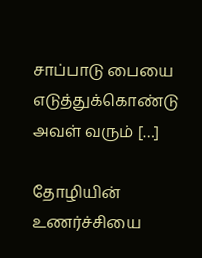சாப்பாடு பையை எடுத்துக்கொண்டு அவள் வரும் […]

தோழியின் உணர்ச்சியை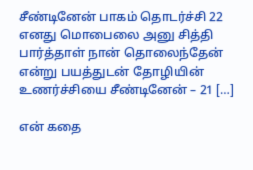சீண்டினேன் பாகம் தொடர்ச்சி 22 எனது மொபைலை அனு சித்தி பார்த்தாள் நான் தொலைந்தேன் என்று பயத்துடன் தோழியின் உணர்ச்சியை சீண்டினேன் – 21 […]

என் கதை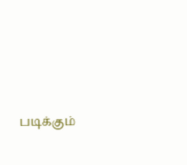படிக்கும்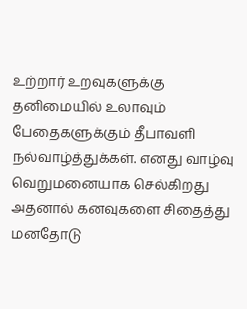உற்றார் உறவுகளுக்கு தனிமையில் உலாவும் பேதைகளுக்கும் தீபாவளி நல்வாழ்த்துக்கள். எனது வாழ்வு வெறுமனையாக செல்கிறது அதனால் கனவுகளை சிதைத்து மனதோடு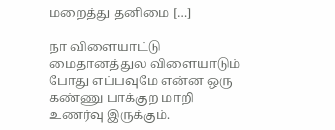மறைத்து தனிமை […]

நா விளையாட்டு மைதானத்துல விளையாடும் போது எப்பவுமே என்ன ஒரு கண்ணு பாக்குற மாறி உணர்வு இருக்கும்.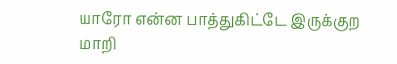யாரோ என்ன பாத்துகிட்டே இருக்குற மாறி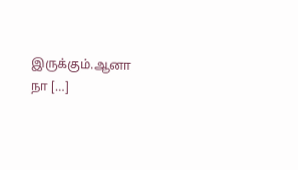இருக்கும்.ஆனா நா […]